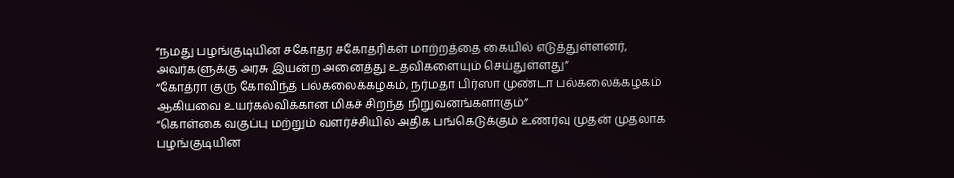“நமது பழங்குடியின சகோதர சகோதரிகள் மாற்றத்தை கையில் எடுத்துள்ளனர், அவர்களுக்கு அரசு இயன்ற அனைத்து உதவிகளையும் செய்துள்ளது”
“கோத்ரா குரு கோவிந்த் பல்கலைக்கழகம், நர்மதா பிர்ஸா முண்டா பல்கலைக்கழகம் ஆகியவை உயர்கல்விக்கான மிகச் சிறந்த நிறுவனங்களாகும்”
“கொள்கை வகுப்பு மற்றும் வளர்ச்சியில் அதிக பங்கெடுக்கும் உணர்வு முதன் முதலாக பழங்குடியின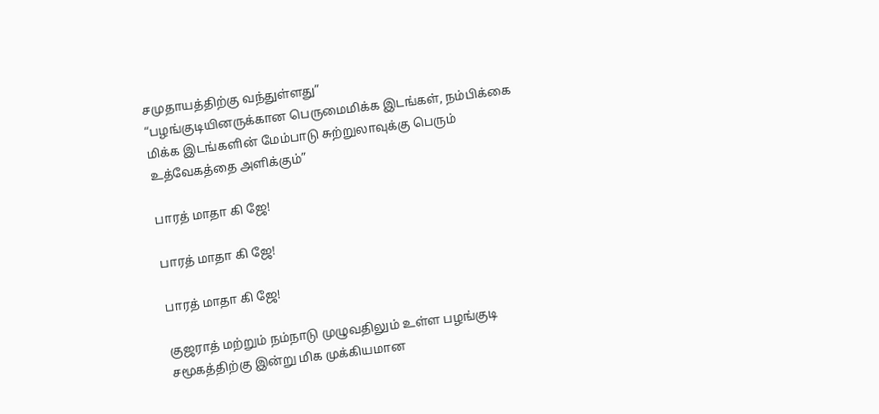சமுதாயத்திற்கு வந்துள்ளது”
“பழங்குடியினருக்கான பெருமைமிக்க இடங்கள், நம்பிக்கை மிக்க இடங்களின் மேம்பாடு சுற்றுலாவுக்கு பெரும் உத்வேகத்தை அளிக்கும்”

பாரத் மாதா கி ஜே!

பாரத் மாதா கி ஜே!

பாரத் மாதா கி ஜே!

குஜராத் மற்றும் நம்நாடு முழுவதிலும் உள்ள பழங்குடி சமூகத்திற்கு இன்று மிக முக்கியமான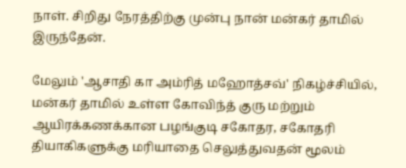நாள். சிறிது நேரத்திற்கு முன்பு நான் மன்கர் தாமில் இருந்தேன்.

மேலும் 'ஆசாதி கா அம்ரித் மஹோத்சவ்' நிகழ்ச்சியில், மன்கர் தாமில் உள்ள கோவிந்த் குரு மற்றும்  ஆயிரக்கணக்கான பழங்குடி சகோதர, சகோதரி தியாகிகளுக்கு மரியாதை செலுத்துவதன் மூலம்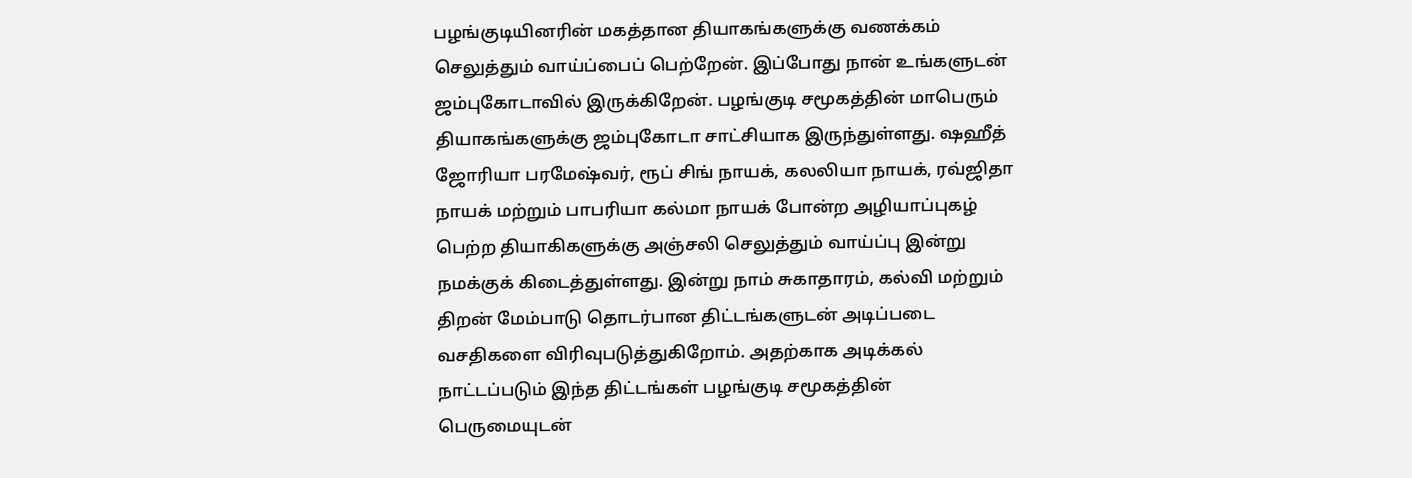பழங்குடியினரின் மகத்தான தியாகங்களுக்கு வணக்கம் செலுத்தும் வாய்ப்பைப் பெற்றேன். இப்போது நான் உங்களுடன் ஜம்புகோடாவில் இருக்கிறேன். பழங்குடி சமூகத்தின் மாபெரும் தியாகங்களுக்கு ஜம்புகோடா சாட்சியாக இருந்துள்ளது. ஷஹீத் ஜோரியா பரமேஷ்வர், ரூப் சிங் நாயக், கலலியா நாயக், ரவ்ஜிதா நாயக் மற்றும் பாபரியா கல்மா நாயக் போன்ற அழியாப்புகழ் பெற்ற தியாகிகளுக்கு அஞ்சலி செலுத்தும் வாய்ப்பு இன்று நமக்குக் கிடைத்துள்ளது. இன்று நாம் சுகாதாரம், கல்வி மற்றும் திறன் மேம்பாடு தொடர்பான திட்டங்களுடன் அடிப்படை வசதிகளை விரிவுபடுத்துகிறோம். அதற்காக அடிக்கல் நாட்டப்படும் இந்த திட்டங்கள் பழங்குடி சமூகத்தின் பெருமையுடன்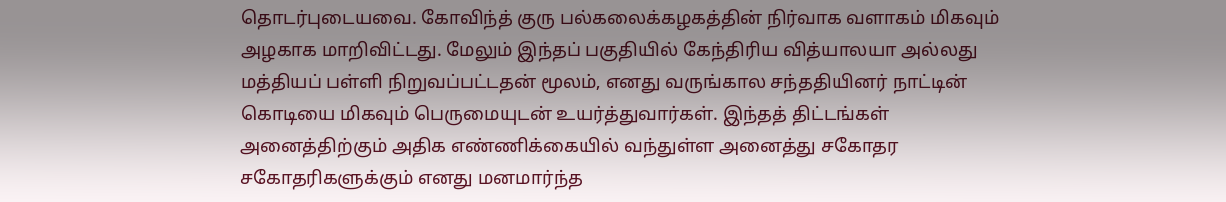தொடர்புடையவை. கோவிந்த் குரு பல்கலைக்கழகத்தின் நிர்வாக வளாகம் மிகவும் அழகாக மாறிவிட்டது. மேலும் இந்தப் பகுதியில் கேந்திரிய வித்யாலயா அல்லது மத்தியப் பள்ளி நிறுவப்பட்டதன் மூலம், எனது வருங்கால சந்ததியினர் நாட்டின் கொடியை மிகவும் பெருமையுடன் உயர்த்துவார்கள். இந்தத் திட்டங்கள் அனைத்திற்கும் அதிக எண்ணிக்கையில் வந்துள்ள அனைத்து சகோதர சகோதரிகளுக்கும் எனது மனமார்ந்த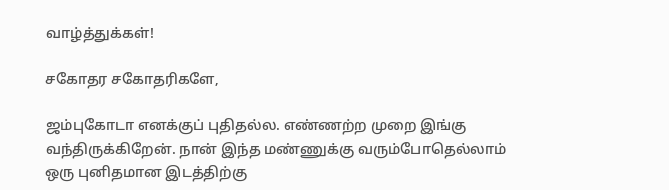வாழ்த்துக்கள்!

சகோதர சகோதரிகளே,

ஜம்புகோடா எனக்குப் புதிதல்ல. எண்ணற்ற முறை இங்கு வந்திருக்கிறேன். நான் இந்த மண்ணுக்கு வரும்போதெல்லாம் ஒரு புனிதமான இடத்திற்கு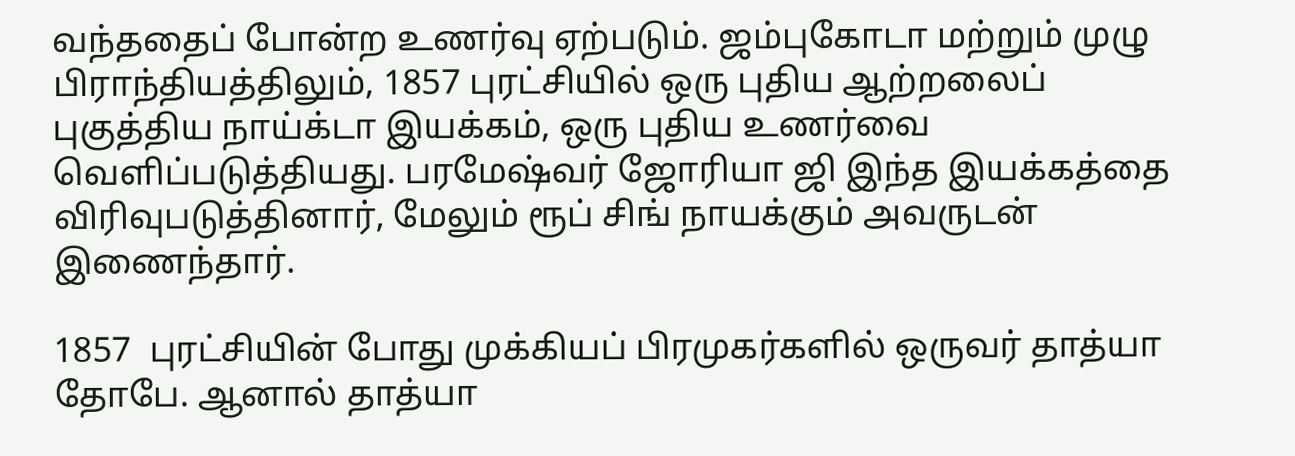வந்ததைப் போன்ற உணர்வு ஏற்படும். ஜம்புகோடா மற்றும் முழு பிராந்தியத்திலும், 1857 புரட்சியில் ஒரு புதிய ஆற்றலைப் புகுத்திய நாய்க்டா இயக்கம், ஒரு புதிய உணர்வை வெளிப்படுத்தியது. பரமேஷ்வர் ஜோரியா ஜி இந்த இயக்கத்தை விரிவுபடுத்தினார், மேலும் ரூப் சிங் நாயக்கும் அவருடன் இணைந்தார்.

1857  புரட்சியின் போது முக்கியப் பிரமுகர்களில் ஒருவர் தாத்யா தோபே. ஆனால் தாத்யா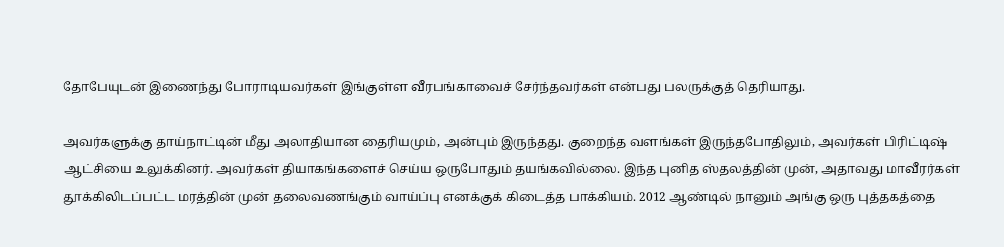தோபேயுடன் இணைந்து போராடியவர்கள் இங்குள்ள வீரபங்காவைச் சேர்ந்தவர்கள் என்பது பலருக்குத் தெரியாது.

அவர்களுக்கு தாய்நாட்டின் மீது அலாதியான தைரியமும், அன்பும் இருந்தது. குறைந்த வளங்கள் இருந்தபோதிலும், அவர்கள் பிரிட்டிஷ் ஆட்சியை உலுக்கினர். அவர்கள் தியாகங்களைச் செய்ய ஒருபோதும் தயங்கவில்லை. இந்த புனித ஸ்தலத்தின் முன், அதாவது மாவீரர்கள் தூக்கிலிடப்பட்ட மரத்தின் முன் தலைவணங்கும் வாய்ப்பு எனக்குக் கிடைத்த பாக்கியம். 2012 ஆண்டில் நானும் அங்கு ஒரு புத்தகத்தை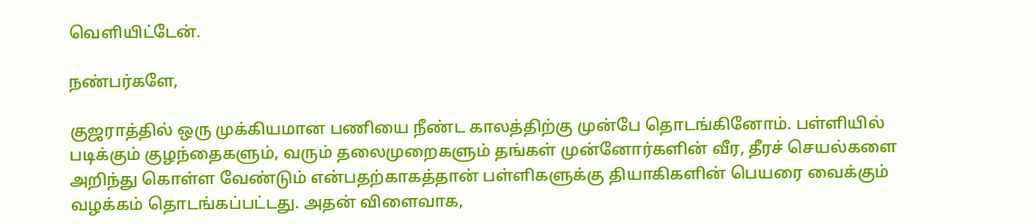வெளியிட்டேன்.

நண்பர்களே,

குஜராத்தில் ஒரு முக்கியமான பணியை நீண்ட காலத்திற்கு முன்பே தொடங்கினோம். பள்ளியில் படிக்கும் குழந்தைகளும், வரும் தலைமுறைகளும் தங்கள் முன்னோர்களின் வீர, தீரச் செயல்களை அறிந்து கொள்ள வேண்டும் என்பதற்காகத்தான் பள்ளிகளுக்கு தியாகிகளின் பெயரை வைக்கும் வழக்கம் தொடங்கப்பட்டது. அதன் விளைவாக,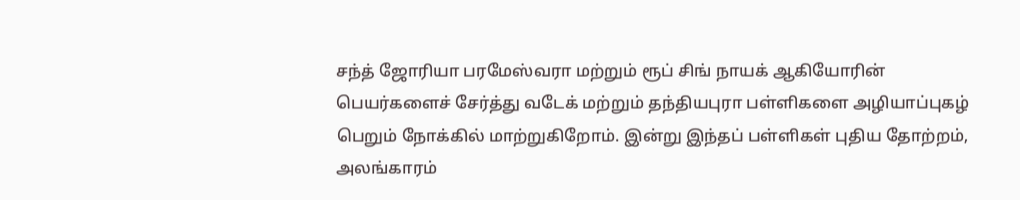சந்த் ஜோரியா பரமேஸ்வரா மற்றும் ரூப் சிங் நாயக் ஆகியோரின் பெயர்களைச் சேர்த்து வடேக் மற்றும் தந்தியபுரா பள்ளிகளை அழியாப்புகழ் பெறும் நோக்கில் மாற்றுகிறோம். இன்று இந்தப் பள்ளிகள் புதிய தோற்றம், அலங்காரம்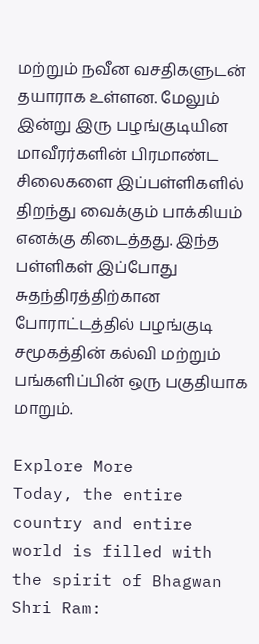மற்றும் நவீன வசதிகளுடன் தயாராக உள்ளன. மேலும் இன்று இரு பழங்குடியின மாவீரர்களின் பிரமாண்ட சிலைகளை இப்பள்ளிகளில் திறந்து வைக்கும் பாக்கியம் எனக்கு கிடைத்தது. இந்த பள்ளிகள் இப்போது சுதந்திரத்திற்கான போராட்டத்தில் பழங்குடி சமூகத்தின் கல்வி மற்றும் பங்களிப்பின் ஒரு பகுதியாக மாறும்.

Explore More
Today, the entire country and entire world is filled with the spirit of Bhagwan Shri Ram: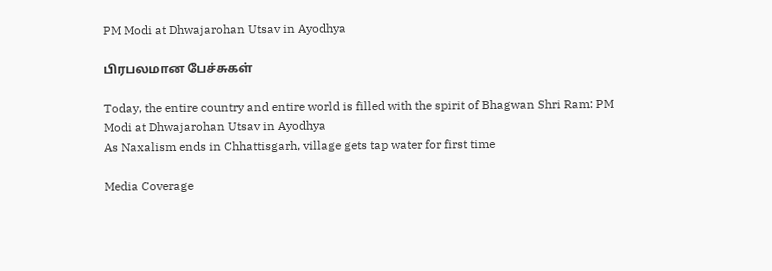PM Modi at Dhwajarohan Utsav in Ayodhya

பிரபலமான பேச்சுகள்

Today, the entire country and entire world is filled with the spirit of Bhagwan Shri Ram: PM Modi at Dhwajarohan Utsav in Ayodhya
As Naxalism ends in Chhattisgarh, village gets tap water for first time

Media Coverage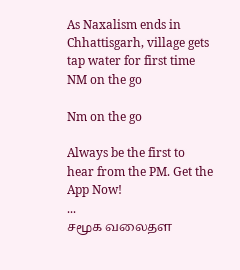As Naxalism ends in Chhattisgarh, village gets tap water for first time
NM on the go

Nm on the go

Always be the first to hear from the PM. Get the App Now!
...
சமூக வலைதள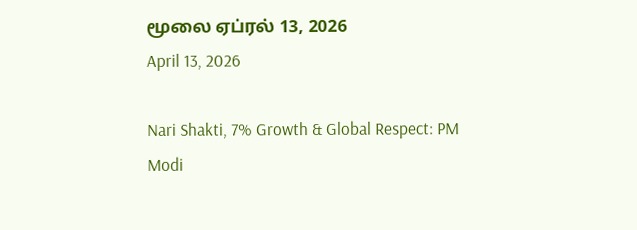மூலை ஏப்ரல் 13, 2026
April 13, 2026

Nari Shakti, 7% Growth & Global Respect: PM Modi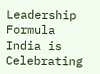Leadership Formula India is Celebrating